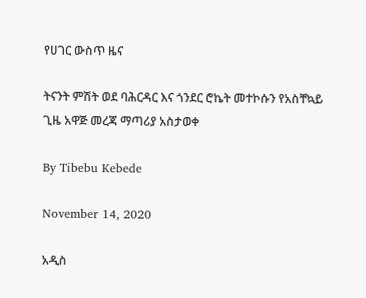የሀገር ውስጥ ዜና

ትናንት ምሽት ወደ ባሕርዳር እና ጎንደር ሮኬት መተኮሱን የአስቸኳይ ጊዜ አዋጅ መረጃ ማጣሪያ አስታወቀ

By Tibebu Kebede

November 14, 2020

አዲስ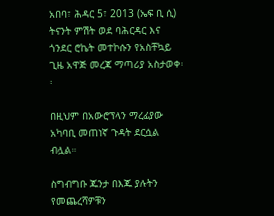አበባ፣ ሕዳር 5፣ 2013 (ኤፍ ቢ ሲ) ትናንት ምሽት ወደ ባሕርዳር እና ጎንደር ሮኬት መተኮሱን የአስቸኳይ ጊዜ አዋጅ መረጃ ማጣሪያ አስታወቀ፡፡

በዚህም በአውሮፕላን ማረፊያው አካባቢ መጠነኛ ጉዳት ደርሷል ብሏል።

ስግብግቡ ጁንታ በእጁ ያሉትን የመጨረሻዎቹን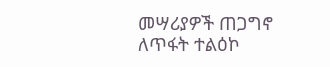መሣሪያዎች ጠጋግኖ ለጥፋት ተልዕኮ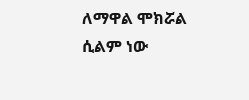ለማዋል ሞክሯል ሲልም ነው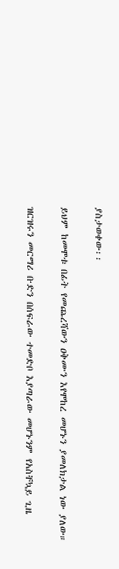ያስታወቀው፡፡

ይህም ከመሞቱ በፊት የመጨረሻውን ዐቅሙን እየሞከረ መሆኑን ያመለክታል ነው ያለው።

ዝርዝሩን መርማሪ ቡድን በሰፍራው ተመድቦ እያጣራው መሆኑንም የአስቸኳይ ጊዜ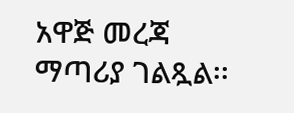አዋጅ መረጃ ማጣሪያ ገልጿል፡፡